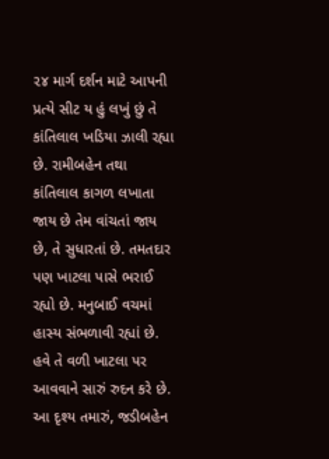૨૪ માર્ગ દર્શન માટે આપની પ્રત્યે સીટ ય હું લખું છું તે કાંતિલાલ ખડિયા ઝાલી રહ્યા છે. રામીબહેન તથા કાંતિલાલ કાગળ લખાતા જાય છે તેમ વાંચતાં જાય છે, તે સુધારતાં છે. તમતદાર પણ ખાટલા પાસે ભરાઈ રહ્યો છે. મનુબાઈ વચમાં હાસ્ય સંભળાવી રહ્યાં છે. હવે તે વળી ખાટલા પર આવવાને સારું રુદન કરે છે. આ દૃશ્ય તમારું, જડીબહેન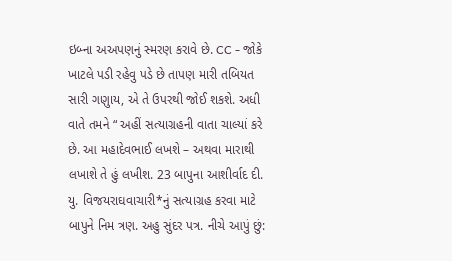ઇબ્ના અઅપણનું સ્મરણ કરાવે છે. CC - જોકે ખાટલે પડી રહેવુ પડે છે તાપણ મારી તબિયત સારી ગણુાય, એ તે ઉપરથી જોઈ શકશે. અધી વાતે તમને “ અહીં સત્યાગ્રહની વાતા ચાલ્યાં કરે છે. આ મહાદેવભાઈ લખશે – અથવા મારાથી લખાશે તે હું લખીશ. 23 બાપુના આશીર્વાદ દી. યુ. વિજયરાઘવાચારી*નું સત્યાગ્રહ કરવા માટે બાપુને નિમ ત્રણ. અહુ સુંદર પત્ર. નીચે આપું છું: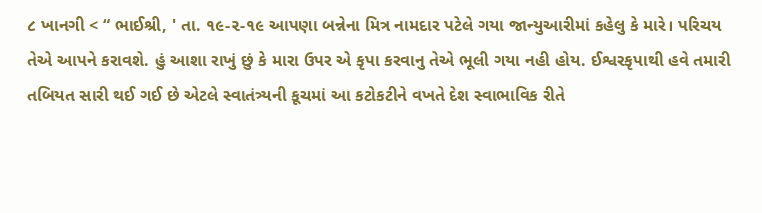૮ ખાનગી < “ ભાઈશ્રી, ' તા. ૧૯-૨-૧૯ આપણા બન્નેના મિત્ર નામદાર પટેલે ગયા જાન્યુઆરીમાં કહેલુ કે મારે। પરિચય તેએ આપને કરાવશે. હું આશા રાખું છું કે મારા ઉપર એ કૃપા કરવાનુ તેએ ભૂલી ગયા નહી હોય. ઈશ્વરકૃપાથી હવે તમારી તબિયત સારી થઈ ગઈ છે એટલે સ્વાતંત્ર્યની કૂચમાં આ કટોકટીને વખતે દેશ સ્વાભાવિક રીતે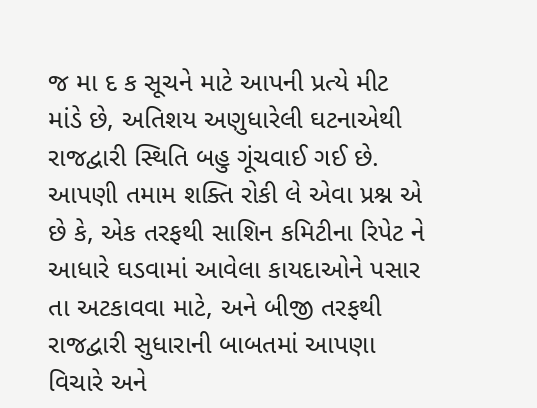જ મા દ ક સૂચને માટે આપની પ્રત્યે મીટ માંડે છે, અતિશય અણુધારેલી ઘટનાએથી રાજદ્વારી સ્થિતિ બહુ ગૂંચવાઈ ગઈ છે. આપણી તમામ શક્તિ રોકી લે એવા પ્રશ્ન એ છે કે, એક તરફથી સાશિન કમિટીના રિપેટ ને આધારે ઘડવામાં આવેલા કાયદાઓને પસાર તા અટકાવવા માટે, અને બીજી તરફથી રાજદ્વારી સુધારાની બાબતમાં આપણા વિચારે અને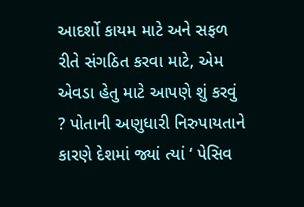આદર્શો કાયમ માટે અને સફળ રીતે સંગઠિત કરવા માટે, એમ એવડા હેતુ માટે આપણે શું કરવું ? પોતાની અણુધારી નિરુપાયતાને કારણે દેશમાં જ્યાં ત્યાં ‘ પેસિવ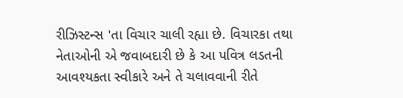રીઝિસ્ટન્સ 'તા વિચાર ચાલી રહ્યા છે. વિચારકા તથા નેતાઓની એ જવાબદારી છે કે આ પવિત્ર લડતની આવશ્યકતા સ્વીકારે અને તે ચલાવવાની રીતે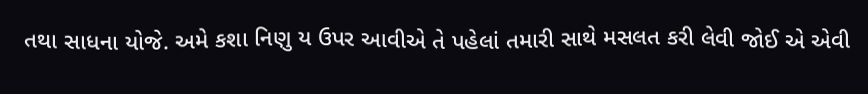તથા સાધના યોજે. અમે કશા નિણુ ય ઉપર આવીએ તે પહેલાં તમારી સાથે મસલત કરી લેવી જોઈ એ એવી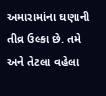અમારામાંના ઘણાની તીવ્ર ઉલ્કા છે. તમે અને તેટલા વહેલા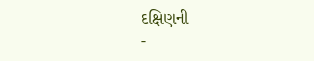દક્ષિણની
-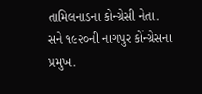તામિલનાડના કોન્ગ્રેસી નેતા. સને ૧૯૨૦ની નાગપુર કોંન્ગ્રેસના પ્રમુખ.